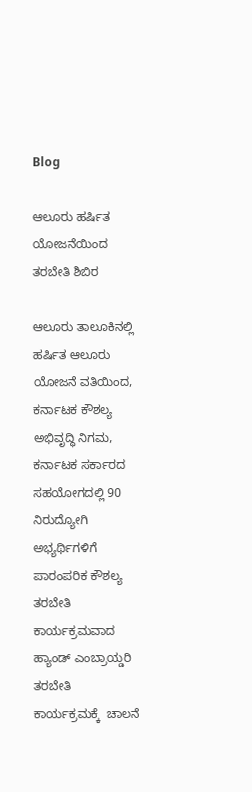Blog

ಆಲೂರು ಹರ್ಷಿತ ಯೋಜನೆಯಿಂದ ತರಬೇತಿ ಶಿಬಿರ

ಆಲೂರು ತಾಲೂಕಿನಲ್ಲಿ ಹರ್ಷಿತ ಆಲೂರು ಯೋಜನೆ ವತಿಯಿಂದ, ಕರ್ನಾಟಕ ಕೌಶಲ್ಯ ಅಭಿವೃದ್ಧಿ ನಿಗಮ, ಕರ್ನಾಟಕ ಸರ್ಕಾರದ ಸಹಯೋಗದಲ್ಲಿ 90 ನಿರುದ್ಯೋಗಿ ಅಭ್ಯರ್ಥಿಗಳಿಗೆ ಪಾರಂಪರಿಕ ಕೌಶಲ್ಯ ತರಬೇತಿ ಕಾರ್ಯಕ್ರಮವಾದ ಹ್ಯಾಂಡ್ ಎಂಬ್ರಾಯ್ಡರಿ ತರಬೇತಿ ಕಾರ್ಯಕ್ರಮಕ್ಕೆ  ಚಾಲನೆ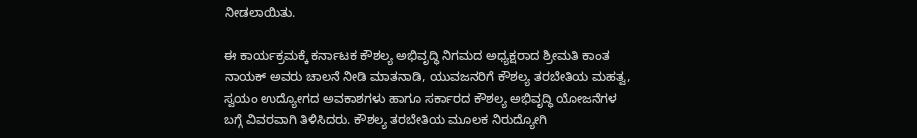ನೀಡಲಾಯಿತು.

ಈ ಕಾರ್ಯಕ್ರಮಕ್ಕೆ ಕರ್ನಾಟಕ ಕೌಶಲ್ಯ ಅಭಿವೃದ್ಧಿ ನಿಗಮದ ಅಧ್ಯಕ್ಷರಾದ ಶ್ರೀಮತಿ ಕಾಂತ ನಾಯಕ್ ಅವರು ಚಾಲನೆ ನೀಡಿ ಮಾತನಾಡಿ, ಯುವಜನರಿಗೆ ಕೌಶಲ್ಯ ತರಬೇತಿಯ ಮಹತ್ವ, ಸ್ವಯಂ ಉದ್ಯೋಗದ ಅವಕಾಶಗಳು ಹಾಗೂ ಸರ್ಕಾರದ ಕೌಶಲ್ಯ ಅಭಿವೃದ್ಧಿ ಯೋಜನೆಗಳ ಬಗ್ಗೆ ವಿವರವಾಗಿ ತಿಳಿಸಿದರು. ಕೌಶಲ್ಯ ತರಬೇತಿಯ ಮೂಲಕ ನಿರುದ್ಯೋಗಿ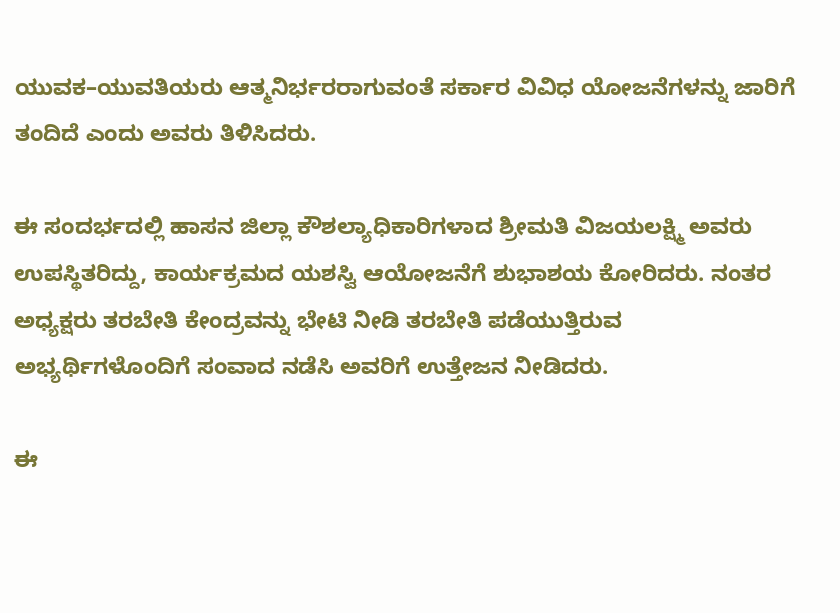ಯುವಕ–ಯುವತಿಯರು ಆತ್ಮನಿರ್ಭರರಾಗುವಂತೆ ಸರ್ಕಾರ ವಿವಿಧ ಯೋಜನೆಗಳನ್ನು ಜಾರಿಗೆ ತಂದಿದೆ ಎಂದು ಅವರು ತಿಳಿಸಿದರು.

ಈ ಸಂದರ್ಭದಲ್ಲಿ ಹಾಸನ ಜಿಲ್ಲಾ ಕೌಶಲ್ಯಾಧಿಕಾರಿಗಳಾದ ಶ್ರೀಮತಿ ವಿಜಯಲಕ್ಷ್ಮಿ ಅವರು ಉಪಸ್ಥಿತರಿದ್ದು, ಕಾರ್ಯಕ್ರಮದ ಯಶಸ್ವಿ ಆಯೋಜನೆಗೆ ಶುಭಾಶಯ ಕೋರಿದರು. ನಂತರ ಅಧ್ಯಕ್ಷರು ತರಬೇತಿ ಕೇಂದ್ರವನ್ನು ಭೇಟಿ ನೀಡಿ ತರಬೇತಿ ಪಡೆಯುತ್ತಿರುವ ಅಭ್ಯರ್ಥಿಗಳೊಂದಿಗೆ ಸಂವಾದ ನಡೆಸಿ ಅವರಿಗೆ ಉತ್ತೇಜನ ನೀಡಿದರು.

ಈ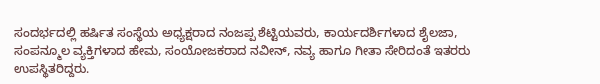ಸಂದರ್ಭದಲ್ಲಿ ಹರ್ಷಿತ ಸಂಸ್ಥೆಯ ಅಧ್ಯಕ್ಷರಾದ ನಂಜಪ್ಪ ಶೆಟ್ಟಿಯವರು, ಕಾರ್ಯದರ್ಶಿಗಳಾದ ಶೈಲಜಾ, ಸಂಪನ್ಮೂಲ ವ್ಯಕ್ತಿಗಳಾದ ಹೇಮ, ಸಂಯೋಜಕರಾದ ನವೀನ್, ನವ್ಯ ಹಾಗೂ ಗೀತಾ ಸೇರಿದಂತೆ ಇತರರು ಉಪಸ್ಥಿತರಿದ್ದರು.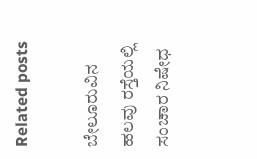Related posts

ಬೇಲೂರುವಿನ ಹಲವು ರಸ್ತೆಯಲ್ಲಿ ಸಂಚಾರ ನಿಷೇಧ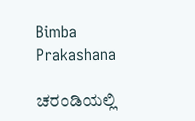Bimba Prakashana

ಚರಂಡಿಯಲ್ಲಿ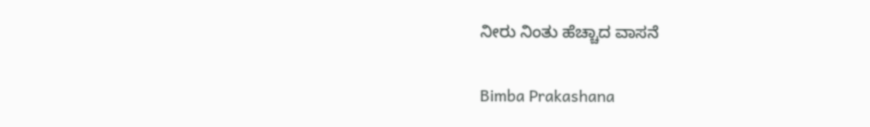ನೀರು ನಿಂತು ಹೆಚ್ಚಾದ ವಾಸನೆ

Bimba Prakashana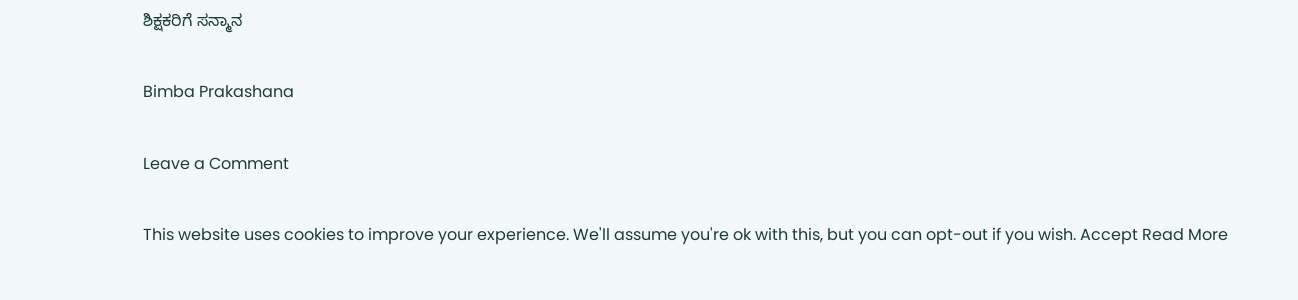ಶಿಕ್ಷಕರಿಗೆ ಸನ್ಮಾನ

Bimba Prakashana

Leave a Comment

This website uses cookies to improve your experience. We'll assume you're ok with this, but you can opt-out if you wish. Accept Read More